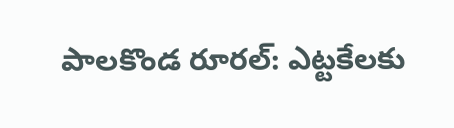పాలకొండ రూరల్: ఎట్టకేలకు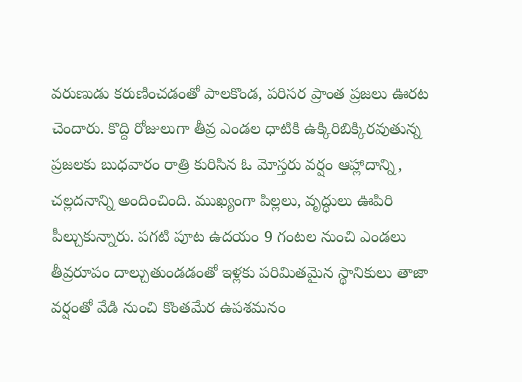వరుణుడు కరుణించడంతో పాలకొండ, పరిసర ప్రాంత ప్రజలు ఊరట చెందారు. కొద్ది రోజులుగా తీవ్ర ఎండల ధాటికి ఉక్కిరిబిక్కిరవుతున్న ప్రజలకు బుధవారం రాత్రి కురిసిన ఓ మోస్తరు వర్షం ఆహ్లాదాన్ని, చల్లదనాన్ని అందించింది. ముఖ్యంగా పిల్లలు, వృద్ధులు ఊపిరి పీల్చుకున్నారు. పగటి పూట ఉదయం 9 గంటల నుంచి ఎండలు తీవ్రరూపం దాల్చుతుండడంతో ఇళ్లకు పరిమితమైన స్థానికులు తాజా వర్షంతో వేడి నుంచి కొంతమేర ఉపశమనం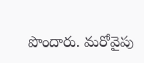పొందారు. మరోవైపు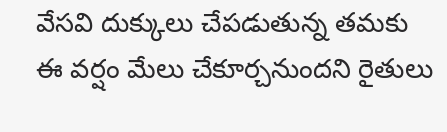వేసవి దుక్కులు చేపడుతున్న తమకు ఈ వర్షం మేలు చేకూర్చనుందని రైతులు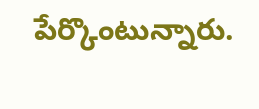పేర్కొంటున్నారు.